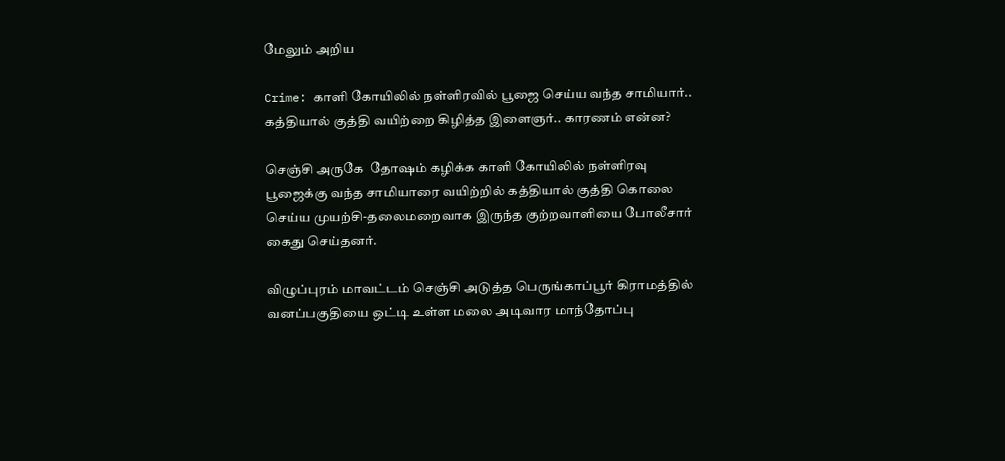மேலும் அறிய

Crime: காளி கோயிலில் நள்ளிரவில் பூஜை செய்ய வந்த சாமியார்.. கத்தியால் குத்தி வயிற்றை கிழித்த இளைஞர்.. காரணம் என்ன?

செஞ்சி அருகே  தோஷம் கழிக்க காளி கோயிலில் நள்ளிரவு பூஜைக்கு வந்த சாமியாரை வயிற்றில் கத்தியால் குத்தி கொலை செய்ய முயற்சி-தலைமறைவாக இருந்த குற்றவாளியை போலீசார் கைது செய்தனர்.

விழுப்புரம் மாவட்டம் செஞ்சி அடுத்த பெருங்காப்பூர் கிராமத்தில் வனப்பகுதியை ஒட்டி உள்ள மலை அடிவார மாந்தோப்பு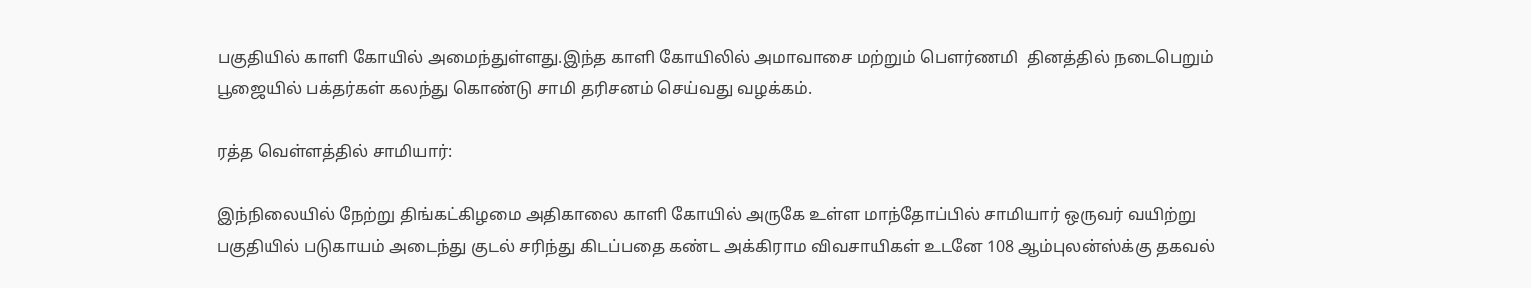பகுதியில் காளி கோயில் அமைந்துள்ளது.இந்த காளி கோயிலில் அமாவாசை மற்றும் பெளர்ணமி  தினத்தில் நடைபெறும் பூஜையில் பக்தர்கள் கலந்து கொண்டு சாமி தரிசனம் செய்வது வழக்கம்.

ரத்த வெள்ளத்தில் சாமியார்:

இந்நிலையில் நேற்று திங்கட்கிழமை அதிகாலை காளி கோயில் அருகே உள்ள மாந்தோப்பில் சாமியார் ஒருவர் வயிற்று பகுதியில் படுகாயம் அடைந்து குடல் சரிந்து கிடப்பதை கண்ட அக்கிராம விவசாயிகள் உடனே 108 ஆம்புலன்ஸ்க்கு தகவல்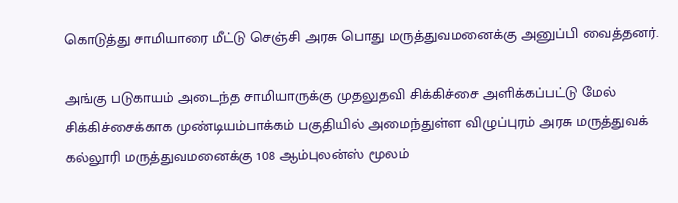கொடுத்து சாமியாரை மீட்டு செஞ்சி அரசு பொது மருத்துவமனைக்கு அனுப்பி வைத்தனர்.

அங்கு படுகாயம் அடைந்த சாமியாருக்கு முதலுதவி சிக்கிச்சை அளிக்கப்பட்டு மேல் சிக்கிச்சைக்காக முண்டியம்பாக்கம் பகுதியில் அமைந்துள்ள விழுப்புரம் அரசு மருத்துவக் கல்லூரி மருத்துவமனைக்கு 108 ஆம்புலன்ஸ் மூலம்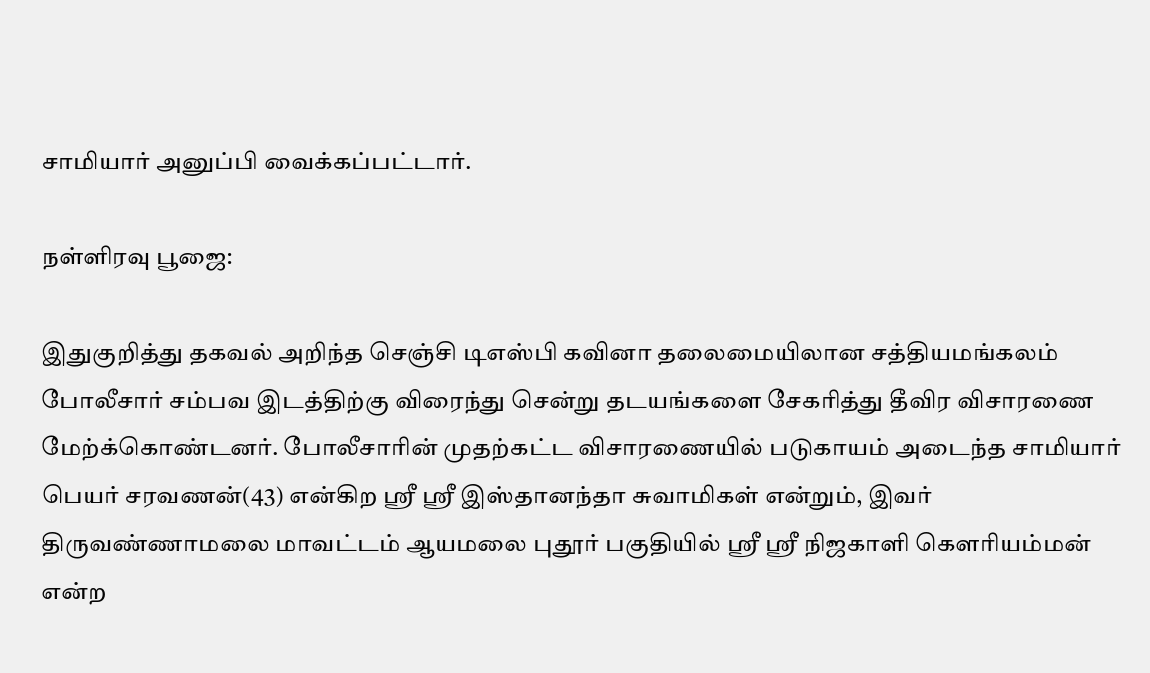சாமியார் அனுப்பி வைக்கப்பட்டார்.

நள்ளிரவு பூஜை:

இதுகுறித்து தகவல் அறிந்த செஞ்சி டிஎஸ்பி கவினா தலைமையிலான சத்தியமங்கலம் போலீசார் சம்பவ இடத்திற்கு விரைந்து சென்று தடயங்களை சேகரித்து தீவிர விசாரணை மேற்க்கொண்டனர். போலீசாரின் முதற்கட்ட விசாரணையில் படுகாயம் அடைந்த சாமியார் பெயர் சரவணன்(43) என்கிற ஸ்ரீ ஸ்ரீ இஸ்தானந்தா சுவாமிகள் என்றும், இவர் திருவண்ணாமலை மாவட்டம் ஆயமலை புதூர் பகுதியில் ஸ்ரீ ஸ்ரீ நிஜகாளி கெளரியம்மன் என்ற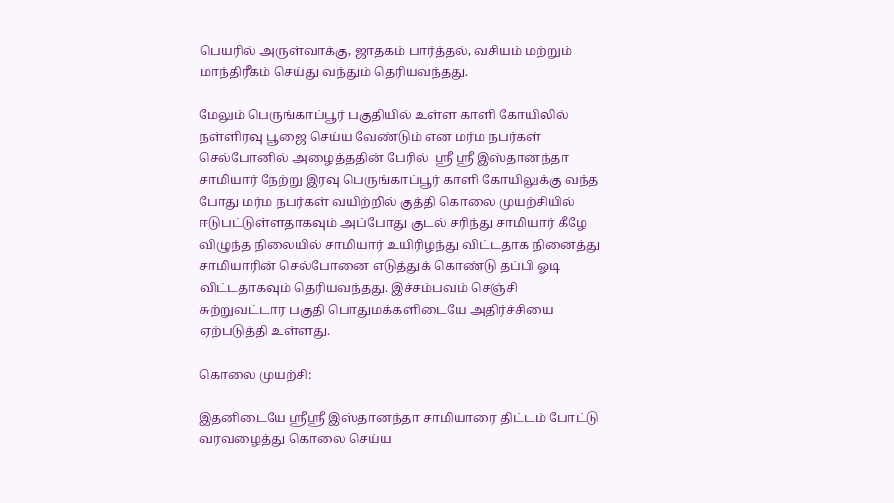பெயரில் அருள்வாக்கு, ஜாதகம் பார்த்தல், வசியம் மற்றும் மாந்திரீகம் செய்து வந்தும் தெரியவந்தது.

மேலும் பெருங்காப்பூர் பகுதியில் உள்ள காளி கோயிலில் நள்ளிரவு பூஜை செய்ய வேண்டும் என மர்ம நபர்கள் செல்போனில் அழைத்ததின் பேரில்  ஸ்ரீ ஸ்ரீ இஸ்தானந்தா சாமியார் நேற்று இரவு பெருங்காப்பூர் காளி கோயிலுக்கு வந்த போது மர்ம நபர்கள் வயிற்றில் குத்தி கொலை முயற்சியில் ஈடுபட்டுள்ளதாகவும் அப்போது குடல் சரிந்து சாமியார் கீழே விழுந்த நிலையில் சாமியார் உயிரிழந்து விட்டதாக நினைத்து சாமியாரின் செல்போனை எடுத்துக் கொண்டு தப்பி ஓடி விட்டதாகவும் தெரியவந்தது. இச்சம்பவம் செஞ்சி சுற்றுவட்டார பகுதி பொதுமக்களிடையே அதிர்ச்சியை ஏற்படுத்தி உள்ளது.

கொலை முயற்சி:

இதனிடையே ஸ்ரீஸ்ரீ இஸ்தானந்தா சாமியாரை திட்டம் போட்டு வரவழைத்து கொலை செய்ய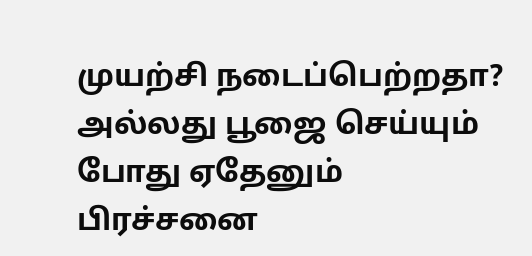முயற்சி நடைப்பெற்றதா? அல்லது பூஜை செய்யும் போது ஏதேனும் பிரச்சனை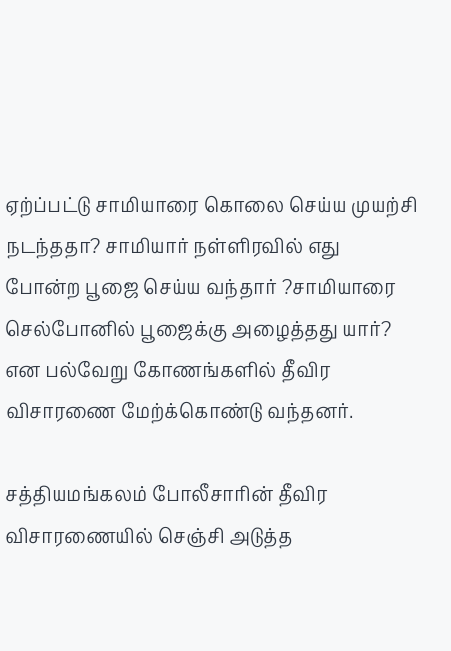ஏற்ப்பட்டு சாமியாரை கொலை செய்ய முயற்சி நடந்ததா? சாமியார் நள்ளிரவில் எது போன்ற பூஜை செய்ய வந்தார் ?சாமியாரை செல்போனில் பூஜைக்கு அழைத்தது யார்? என பல்வேறு கோணங்களில் தீவிர விசாரணை மேற்க்கொண்டு வந்தனர்.

சத்தியமங்கலம் போலீசாரின் தீவிர விசாரணையில் செஞ்சி அடுத்த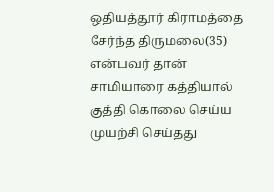ஒதியத்தூர் கிராமத்தை சேர்ந்த திருமலை(35) என்பவர் தான் சாமியாரை கத்தியால் குத்தி கொலை செய்ய முயற்சி செய்தது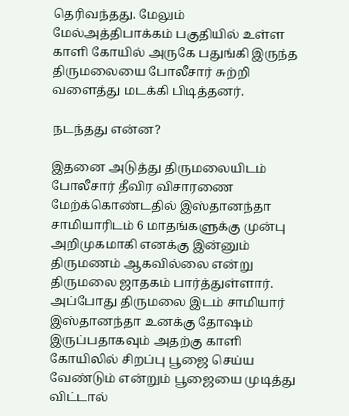தெரிவந்தது. மேலும் மேல்அத்திபாக்கம் பகுதியில் உள்ள காளி கோயில் அருகே பதுங்கி இருந்த திருமலையை போலீசார் சுற்றி வளைத்து மடக்கி பிடித்தனர்.

நடந்தது என்ன?

இதனை அடுத்து திருமலையிடம் போலீசார் தீவிர விசாரணை மேற்க்கொண்டதில் இஸ்தானந்தா சாமியாரிடம் 6 மாதங்களுக்கு முன்பு அறிமுகமாகி எனக்கு இன்னும் திருமணம் ஆகவில்லை என்று திருமலை ஜாதகம் பார்த்துள்ளார். அப்போது திருமலை இடம் சாமியார் இஸ்தானந்தா உனக்கு தோஷம் இருப்பதாகவும் அதற்கு காளி கோயிலில் சிறப்பு பூஜை செய்ய வேண்டும் என்றும் பூஜையை முடித்து விட்டால்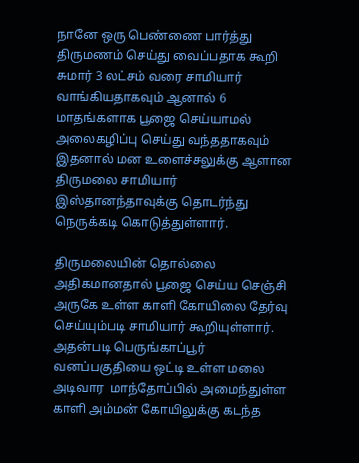நானே ஒரு பெண்ணை பார்த்து திருமணம் செய்து வைப்பதாக கூறி சுமார் 3 லட்சம் வரை சாமியார் வாங்கியதாகவும் ஆனால் 6 மாதங்களாக பூஜை செய்யாமல் அலைகழிப்பு செய்து வந்ததாகவும் இதனால் மன உளைச்சலுக்கு ஆளான திருமலை சாமியார் இஸ்தானந்தாவுக்கு தொடர்ந்து நெருக்கடி கொடுத்துள்ளார்.

திருமலையின் தொல்லை அதிகமானதால் பூஜை செய்ய செஞ்சி அருகே உள்ள காளி கோயிலை தேர்வு செய்யும்படி சாமியார் கூறியுள்ளார். அதன்படி பெருங்காப்பூர் வனப்பகுதியை ஒட்டி உள்ள மலை அடிவார  மாந்தோப்பில் அமைந்துள்ள காளி அம்மன் கோயிலுக்கு கடந்த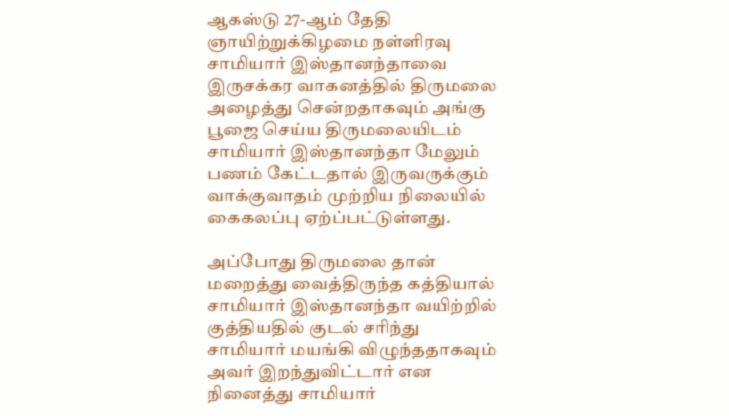ஆகஸ்டு 27-ஆம் தேதி ஞாயிற்றுக்கிழமை நள்ளிரவு சாமியார் இஸ்தானந்தாவை இருசக்கர வாகனத்தில் திருமலை அழைத்து சென்றதாகவும் அங்கு பூஜை செய்ய திருமலையிடம் சாமியார் இஸ்தானந்தா மேலும் பணம் கேட்டதால் இருவருக்கும் வாக்குவாதம் முற்றிய நிலையில் கைகலப்பு ஏற்ப்பட்டுள்ளது.

அப்போது திருமலை தான் மறைத்து வைத்திருந்த கத்தியால் சாமியார் இஸ்தானந்தா வயிற்றில் குத்தியதில் குடல் சரிந்து சாமியார் மயங்கி விழுந்ததாகவும் அவர் இறந்துவிட்டார் என நினைத்து சாமியார்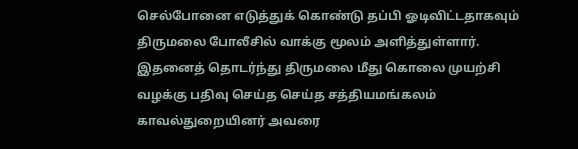செல்போனை எடுத்துக் கொண்டு தப்பி ஓடிவிட்டதாகவும் திருமலை போலீசில் வாக்கு மூலம் அளித்துள்ளார்.  இதனைத் தொடர்ந்து திருமலை மீது கொலை முயற்சி வழக்கு பதிவு செய்த செய்த சத்தியமங்கலம் காவல்துறையினர் அவரை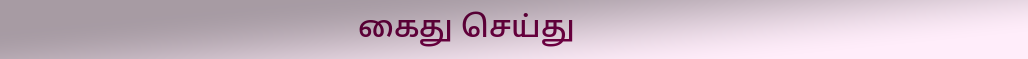கைது செய்து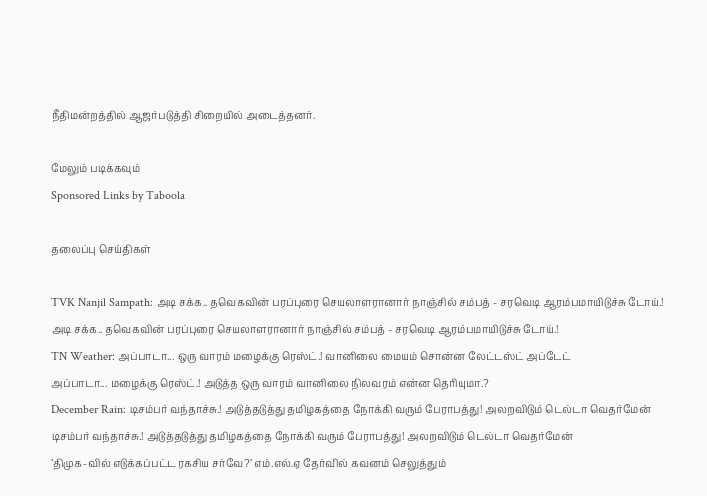நீதிமன்றத்தில் ஆஜர்படுத்தி சிறையில் அடைத்தனர்.

மேலும் படிக்கவும்
Sponsored Links by Taboola

தலைப்பு செய்திகள்

TVK Nanjil Sampath: அடி சக்க.. தவெகவின் பரப்புரை செயலாளரானார் நாஞ்சில் சம்பத் - சரவெடி ஆரம்பமாயிடுச்சு டோய்.!
அடி சக்க.. தவெகவின் பரப்புரை செயலாளரானார் நாஞ்சில் சம்பத் - சரவெடி ஆரம்பமாயிடுச்சு டோய்.!
TN Weather: அப்பாடா... ஒரு வாரம் மழைக்கு ரெஸ்ட்.! வானிலை மையம் சொன்ன லேட்டஸ்ட் அப்டேட்
அப்பாடா... மழைக்கு ரெஸ்ட்.! அடுத்த ஒரு வாரம் வானிலை நிலவரம் என்ன தெரியுமா.?
December Rain: டிசம்பர் வந்தாச்சு.! அடுத்தடுத்து தமிழகத்தை நோக்கி வரும் பேராபத்து! அலறவிடும் டெல்டா வெதர்மேன்
டிசம்பர் வந்தாச்சு.! அடுத்தடுத்து தமிழகத்தை நோக்கி வரும் பேராபத்து! அலறவிடும் டெல்டா வெதர்மேன்
’திமுக-வில் எடுக்கப்பட்ட ரகசிய சர்வே?’ எம்.எல்.ஏ தேர்வில் கவனம் செலுத்தும்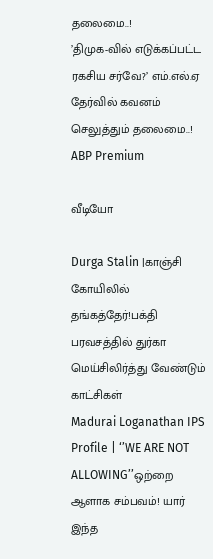தலைமை..!
’திமுக-வில் எடுக்கப்பட்ட ரகசிய சர்வே?’ எம்.எல்.ஏ தேர்வில் கவனம் செலுத்தும் தலைமை..!
ABP Premium

வீடியோ

Durga Stalin |காஞ்சி கோயிலில் தங்கத்தேர்!பக்தி பரவசத்தில் துர்கா மெய்சிலிர்த்து வேண்டும் காட்சிகள்
Madurai Loganathan IPS Profile | ‘’WE ARE NOT ALLOWING’’ஒற்றை ஆளாக சம்பவம்! யார் இந்த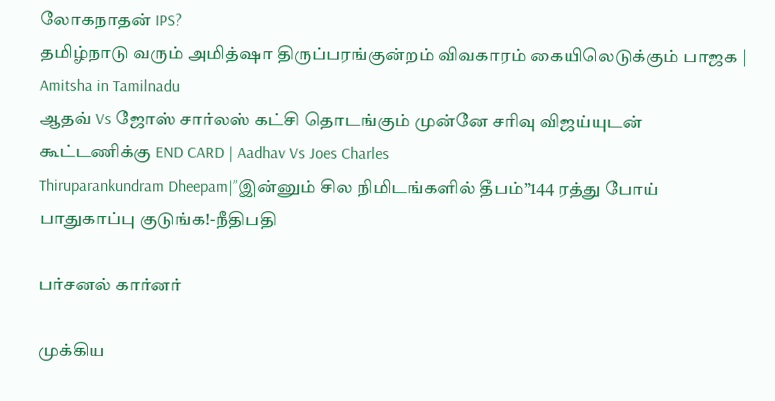லோகநாதன் IPS?
தமிழ்நாடு வரும் அமித்ஷா திருப்பரங்குன்றம் விவகாரம் கையிலெடுக்கும் பாஜக | Amitsha in Tamilnadu
ஆதவ் Vs ஜோஸ் சார்லஸ் கட்சி தொடங்கும் முன்னே சரிவு விஜய்யுடன் கூட்டணிக்கு END CARD | Aadhav Vs Joes Charles
Thiruparankundram Dheepam|”இன்னும் சில நிமிடங்களில் தீபம்”144 ரத்து போய் பாதுகாப்பு குடுங்க!-நீதிபதி

பர்சனல் கார்னர்

முக்கிய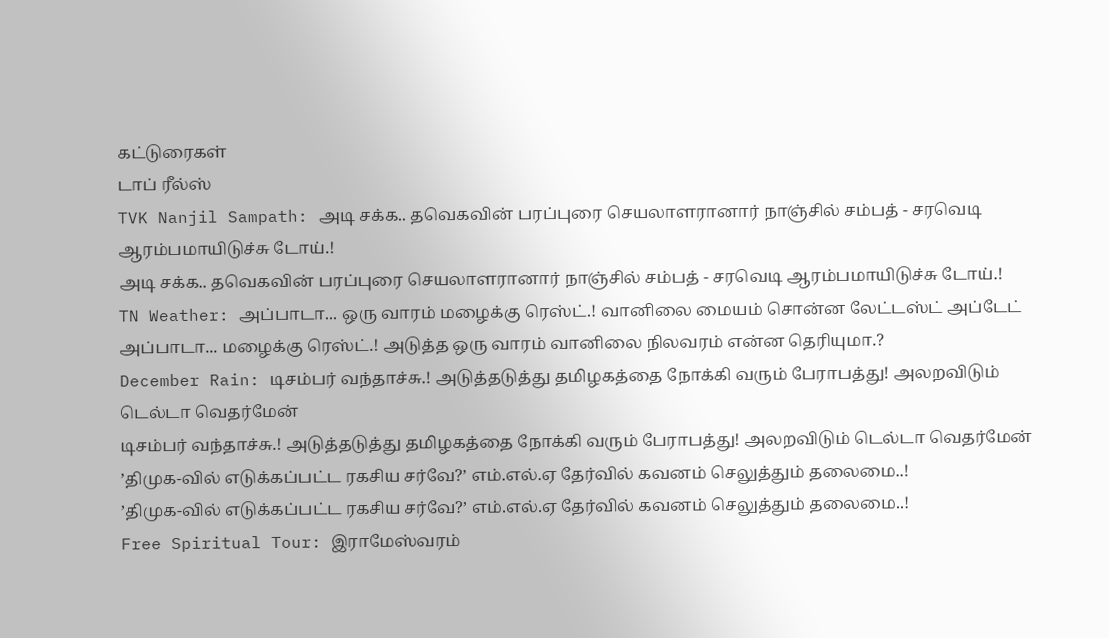கட்டுரைகள்
டாப் ரீல்ஸ்
TVK Nanjil Sampath: அடி சக்க.. தவெகவின் பரப்புரை செயலாளரானார் நாஞ்சில் சம்பத் - சரவெடி ஆரம்பமாயிடுச்சு டோய்.!
அடி சக்க.. தவெகவின் பரப்புரை செயலாளரானார் நாஞ்சில் சம்பத் - சரவெடி ஆரம்பமாயிடுச்சு டோய்.!
TN Weather: அப்பாடா... ஒரு வாரம் மழைக்கு ரெஸ்ட்.! வானிலை மையம் சொன்ன லேட்டஸ்ட் அப்டேட்
அப்பாடா... மழைக்கு ரெஸ்ட்.! அடுத்த ஒரு வாரம் வானிலை நிலவரம் என்ன தெரியுமா.?
December Rain: டிசம்பர் வந்தாச்சு.! அடுத்தடுத்து தமிழகத்தை நோக்கி வரும் பேராபத்து! அலறவிடும் டெல்டா வெதர்மேன்
டிசம்பர் வந்தாச்சு.! அடுத்தடுத்து தமிழகத்தை நோக்கி வரும் பேராபத்து! அலறவிடும் டெல்டா வெதர்மேன்
’திமுக-வில் எடுக்கப்பட்ட ரகசிய சர்வே?’ எம்.எல்.ஏ தேர்வில் கவனம் செலுத்தும் தலைமை..!
’திமுக-வில் எடுக்கப்பட்ட ரகசிய சர்வே?’ எம்.எல்.ஏ தேர்வில் கவனம் செலுத்தும் தலைமை..!
Free Spiritual Tour: இராமேஸ்வரம்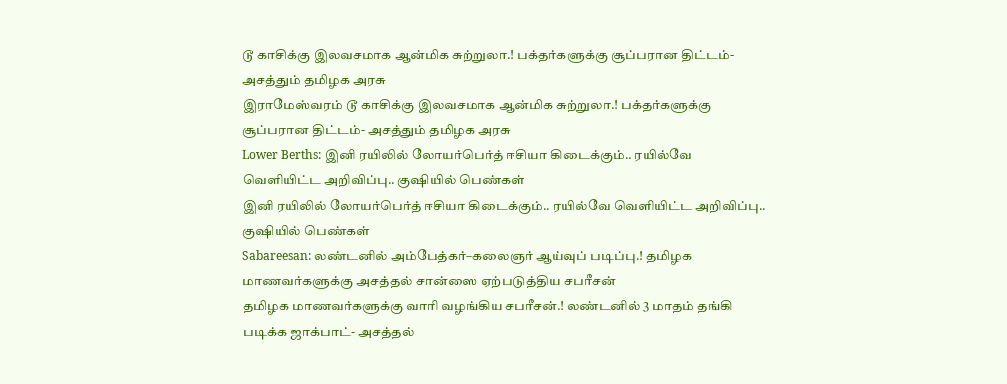டூ காசிக்கு இலவசமாக ஆன்மிக சுற்றுலா.! பக்தர்களுக்கு சூப்பரான திட்டம்- அசத்தும் தமிழக அரசு
இராமேஸ்வரம் டூ காசிக்கு இலவசமாக ஆன்மிக சுற்றுலா.! பக்தர்களுக்கு சூப்பரான திட்டம்- அசத்தும் தமிழக அரசு
Lower Berths: இனி ரயிலில் லோயர்பெர்த் ஈசியா கிடைக்கும்.. ரயில்வே வெளியிட்ட அறிவிப்பு.. குஷியில் பெண்கள்
இனி ரயிலில் லோயர்பெர்த் ஈசியா கிடைக்கும்.. ரயில்வே வெளியிட்ட அறிவிப்பு.. குஷியில் பெண்கள்
Sabareesan: லண்டனில் அம்பேத்கர்–கலைஞர் ஆய்வுப் படிப்பு.! தமிழக மாணவர்களுக்கு அசத்தல் சான்ஸை ஏற்படுத்திய சபரீசன்
தமிழக மாணவர்களுக்கு வாரி வழங்கிய சபரீசன்.! லண்டனில் 3 மாதம் தங்கி படிக்க ஜாக்பாட்- அசத்தல்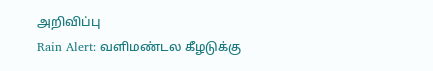அறிவிப்பு
Rain Alert: வளிமண்டல கீழடுக்கு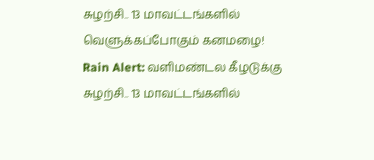சுழற்சி.. 13 மாவட்டங்களில் வெளுக்கப்போகும் கனமழை!
Rain Alert: வளிமண்டல கீழடுக்கு சுழற்சி.. 13 மாவட்டங்களில்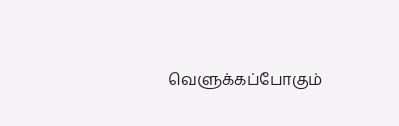வெளுக்கப்போகும்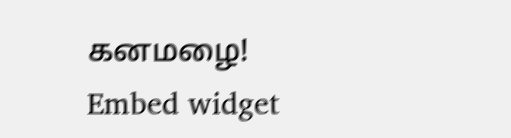கனமழை!
Embed widget